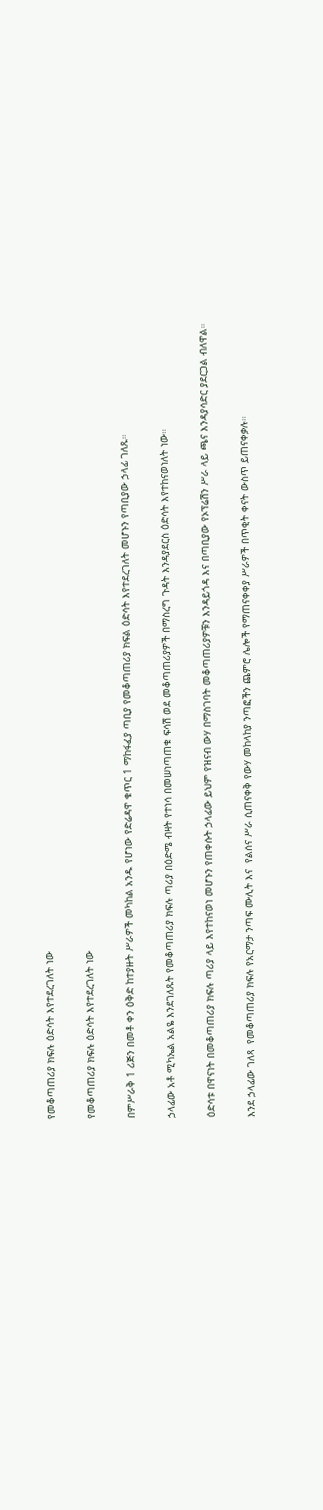የመቆጣጠሪያ ክፍሉ ዕድሳት እየተደረገለት ነው

የመቆጣጠሪያ ክፍሉ ዕድሳት እየተደረገለት ነው

በምሥራቅ 1 ሪጅን በመቶ ቀን ዕቅድ ከተያዙት ሥራዎች መካከል አንዱ የሆነው የድሬዳዋ ቁጥር 1 ማከፋፈያ ጣቢያ የመቆጣጠሪያ ክፍል ዕድሳት እየተደረገለት መሆኑን የጣቢያው ኃላፊ ገለጹ።

ኃላፊው አቶ ሚካኤል አልዬ እንደገለጹት የመቆጣጠሪያ ክፍሉ ጣሪያ በዕድሜ ብዛት የተነሳ በመሠነጣጠቁ ፍሳሽ ወደ መቆጣጠሪያዎች በማስረግ ጉዳት እንዳያደርስ ዕድሳት እየተከናወነለት ነው።

ዕድሳቱ በዋናነት በመቆጣጠሪያ ክፍሉ ጣሪያ ላይ እየተከናወነ መሆኑን የጠቀሱት ኃላፊው ይህም የዝናብ ውሃ በማስገባት መቆጣጠሪያዎቹን እንዳይጎዳ እና በጣቢያው የኦፕሬሽን ሥራ ላይ ጫና እንዳያሳድር ያደርጋል ብለዋል።

እንደ ኃላፊው ገለጻ  የመቆጣጠሪያ ክፍሉ የአርማታ ንጣፍ ሙሊት እና  የልሰና ሥራ ሲጠናቀቅ የውሃ መከላከያ ንጣፎችን ጨምሮ ሌሎች የማጠናቀቀያ ሥራዎች በጥቂት ቀናት ውስጥ ይጠናቀቃሉ።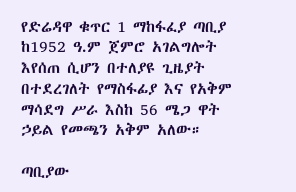የድሬዳዋ ቁጥር 1 ማከፋፈያ ጣቢያ ከ1952 ዓ.ም ጀምሮ አገልግሎት እየሰጠ ሲሆን በተለያዩ ጊዜያት በተደረገለት የማስፋፊያ እና የአቅም ማሳደግ ሥራ እስከ 56 ሜጋ ዋት ኃይል የመጫን አቅም አለው።

ጣቢያው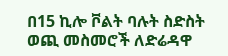በ15 ኪሎ ቮልት ባሉት ስድስት ወጪ መስመሮች ለድሬዳዋ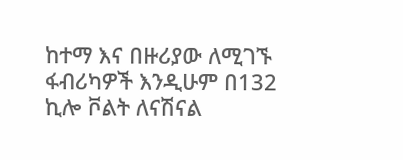ከተማ እና በዙሪያው ለሚገኙ ፋብሪካዎች እንዲሁም በ132 ኪሎ ቮልት ለናሽናል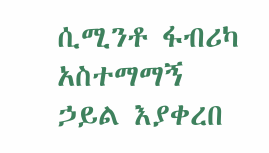ሲሚንቶ ፋብሪካ አስተማማኝ ኃይል እያቀረበ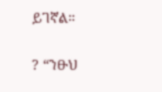ይገኛል።

? “ንፁህ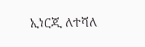ኢነርጂ ለተሻለ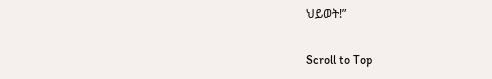ህይወት!”

Scroll to Top